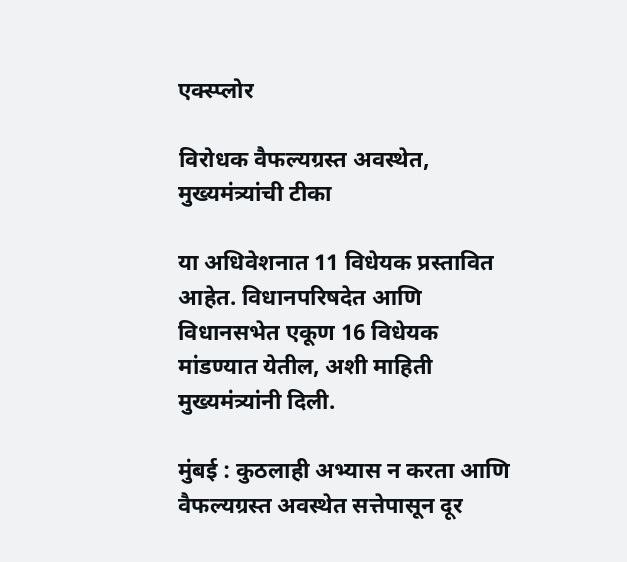एक्स्प्लोर

विरोधक वैफल्यग्रस्त अवस्थेत, मुख्यमंत्र्यांची टीका

या अधिवेशनात 11 विधेयक प्रस्तावित आहेत. विधानपरिषदेत आणि विधानसभेत एकूण 16 विधेयक मांडण्यात येतील, अशी माहिती मुख्यमंत्र्यांनी दिली.

मुंबई : कुठलाही अभ्यास न करता आणि वैफल्यग्रस्त अवस्थेत सत्तेपासून दूर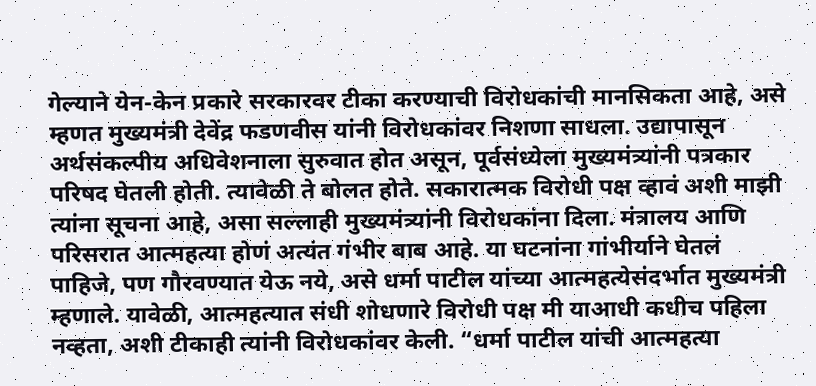गेल्याने येन-केन प्रकारे सरकारवर टीका करण्याची विरोधकांची मानसिकता आहे, असे म्हणत मुख्यमंत्री देवेंद्र फडणवीस यांनी विरोधकांवर निशणा साधला. उद्यापासून अर्थसंकल्पीय अधिवेशनाला सुरुवात होत असून, पूर्वसंध्येला मुख्यमंत्र्यांनी पत्रकार परिषद घेतली होती. त्यावेळी ते बोलत होते. सकारात्मक विरोधी पक्ष व्हावं अशी माझी त्यांना सूचना आहे, असा सल्लाही मुख्यमंत्र्यांनी विरोधकांना दिला. मंत्रालय आणि परिसरात आत्महत्या होणं अत्यंत गंभीर बाब आहे. या घटनांना गांभीर्याने घेतलं पाहिजे, पण गौरवण्यात येऊ नये, असे धर्मा पाटील यांच्या आत्महत्येसंदर्भात मुख्यमंत्री म्हणाले. यावेळी, आत्महत्यात संधी शोधणारे विरोधी पक्ष मी याआधी कधीच पहिला नव्हता, अशी टीकाही त्यांनी विरोधकांवर केली. “धर्मा पाटील यांची आत्महत्या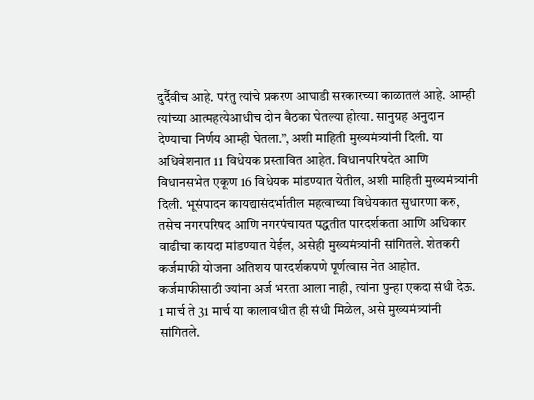दुर्दैवीच आहे. परंतु त्यांचे प्रकरण आघाडी सरकारच्या काळातलं आहे. आम्ही त्यांच्या आत्महत्येआधीच दोन बैठका घेतल्या होत्या. सानुग्रह अनुदान देण्याचा निर्णय आम्ही घेतला.”, अशी माहिती मुख्यमंत्र्यांनी दिली. या अधिवेशनात 11 विधेयक प्रस्तावित आहेत. विधानपरिषदेत आणि विधानसभेत एकूण 16 विधेयक मांडण्यात येतील, अशी माहिती मुख्यमंत्र्यांनी दिली. भूसंपादन कायद्यासंदर्भातील महत्वाच्या विधेयकात सुधारणा करु, तसेच नगरपरिषद आणि नगरपंचायत पद्धतीत पारदर्शकता आणि अधिकार वाढीचा कायदा मांडण्यात येईल, असेही मुख्यमंत्र्यांनी सांगितले. शेतकरी कर्जमाफी योजना अतिशय पारदर्शकपणे पूर्णत्वास नेत आहोत. कर्जमाफीसाठी ज्यांना अर्ज भरता आला नाही, त्यांना पुन्हा एकदा संधी देऊ. 1 मार्च ते 31 मार्च या कालावधीत ही संधी मिळेल, असे मुख्यमंत्र्यांनी सांगितले.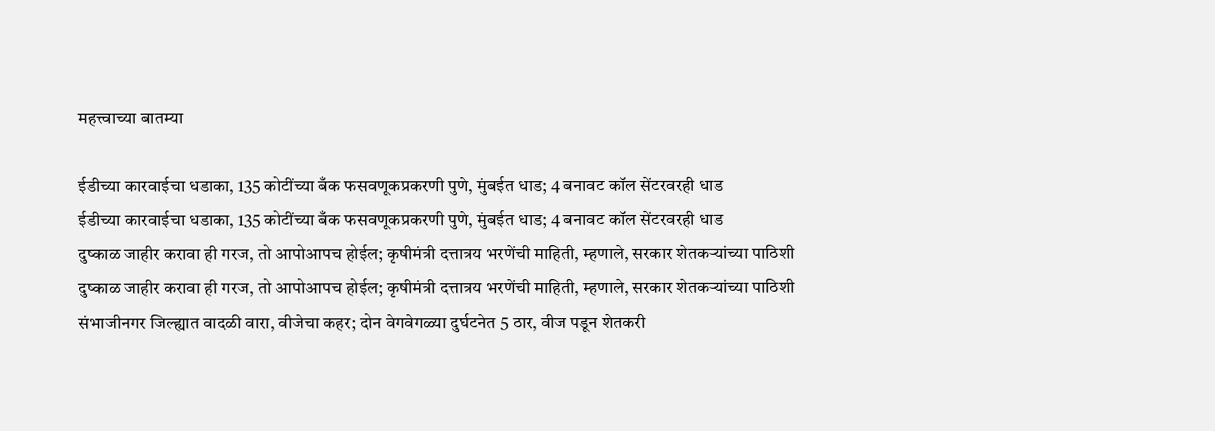महत्त्वाच्या बातम्या

ईडीच्या कारवाईचा धडाका, 135 कोटींच्या बँक फसवणूकप्रकरणी पुणे, मुंबईत धाड; 4 बनावट कॉल सेंटरवरही धाड
ईडीच्या कारवाईचा धडाका, 135 कोटींच्या बँक फसवणूकप्रकरणी पुणे, मुंबईत धाड; 4 बनावट कॉल सेंटरवरही धाड
दुष्काळ जाहीर करावा ही गरज, तो आपोआपच होईल; कृषीमंत्री दत्तात्रय भरणेंची माहिती, म्हणाले, सरकार शेतकऱ्यांच्या पाठिशी
दुष्काळ जाहीर करावा ही गरज, तो आपोआपच होईल; कृषीमंत्री दत्तात्रय भरणेंची माहिती, म्हणाले, सरकार शेतकऱ्यांच्या पाठिशी
संभाजीनगर जिल्ह्यात वादळी वारा, वीजेचा कहर; दोन वेगवेगळ्या दुर्घटनेत 5 ठार, वीज पडून शेतकरी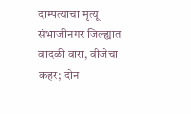दाम्पत्याचा मृत्यू
संभाजीनगर जिल्ह्यात वादळी वारा, वीजेचा कहर; दोन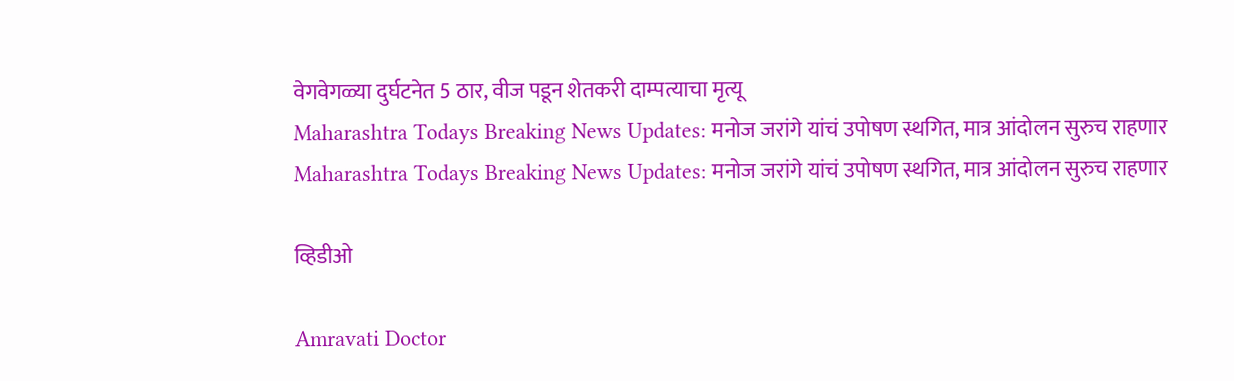वेगवेगळ्या दुर्घटनेत 5 ठार, वीज पडून शेतकरी दाम्पत्याचा मृत्यू
Maharashtra Todays Breaking News Updates: मनोज जरांगे यांचं उपोषण स्थगित, मात्र आंदोलन सुरुच राहणार
Maharashtra Todays Breaking News Updates: मनोज जरांगे यांचं उपोषण स्थगित, मात्र आंदोलन सुरुच राहणार

व्हिडीओ

Amravati Doctor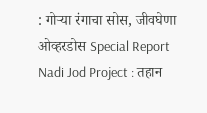: गोऱ्या रंगाचा सोस, जीवघेणा ओव्हरडोस Special Report
Nadi Jod Project : तहान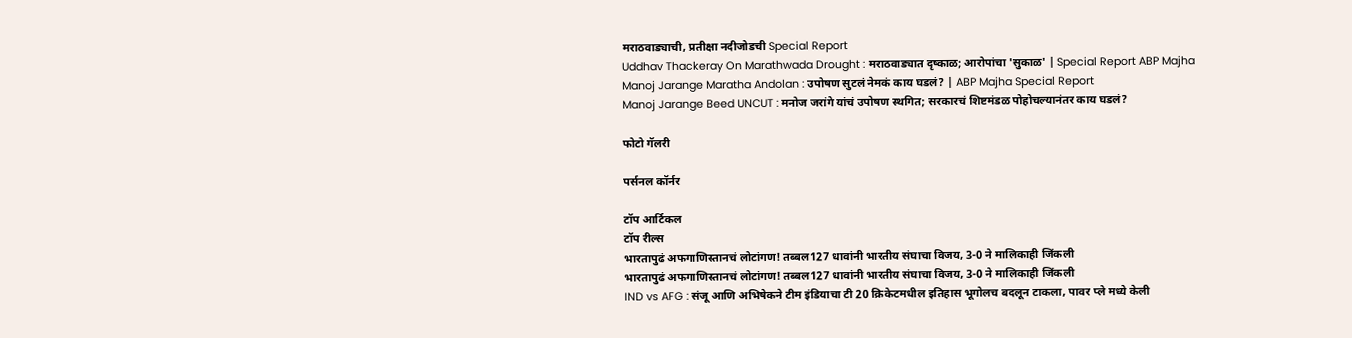मराठवाड्याची, प्रतीक्षा नदीजोडची Special Report
Uddhav Thackeray On Marathwada Drought : मराठवाड्यात दृष्काळ; आरोपांचा 'सुकाळ' | Special Report ABP Majha
Manoj Jarange Maratha Andolan : उपोषण सुटलं नेमकं काय घडलं? | ABP Majha Special Report
Manoj Jarange Beed UNCUT : मनोज जरांगे यांचं उपोषण स्थगित; सरकारचं शिष्टमंडळ पोहोचल्यानंतर काय घडलं?

फोटो गॅलरी

पर्सनल कॉर्नर

टॉप आर्टिकल
टॉप रील्स
भारतापुढं अफगाणिस्तानचं लोटांगण! तब्बल127 धावांनी भारतीय संघाचा विजय, 3-0 ने मालिकाही जिंकली
भारतापुढं अफगाणिस्तानचं लोटांगण! तब्बल127 धावांनी भारतीय संघाचा विजय, 3-0 ने मालिकाही जिंकली
IND vs AFG : संजू आणि अभिषेकने टीम इंडियाचा टी 20 क्रिकेटमधील इतिहास भूगोलच बदलून टाकला, पावर प्ले मध्ये केली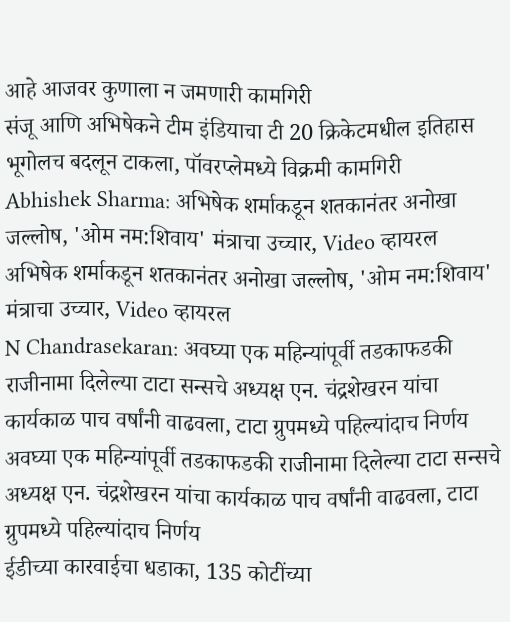आहे आजवर कुणाला न जमणारी कामगिरी
संजू आणि अभिषेकने टीम इंडियाचा टी 20 क्रिकेटमधील इतिहास भूगोलच बदलून टाकला, पॉवरप्लेमध्ये विक्रमी कामगिरी
Abhishek Sharma: अभिषेक शर्माकडून शतकानंतर अनोखा जल्लोष, 'ओम नम:शिवाय' मंत्राचा उच्चार, Video व्हायरल
अभिषेक शर्माकडून शतकानंतर अनोखा जल्लोष, 'ओम नम:शिवाय' मंत्राचा उच्चार, Video व्हायरल
N Chandrasekaran: अवघ्या एक महिन्यांपूर्वी तडकाफडकी राजीनामा दिलेल्या टाटा सन्सचे अध्यक्ष एन. चंद्रशेखरन यांचा कार्यकाळ पाच वर्षांनी वाढवला, टाटा ग्रुपमध्ये पहिल्यांदाच निर्णय
अवघ्या एक महिन्यांपूर्वी तडकाफडकी राजीनामा दिलेल्या टाटा सन्सचे अध्यक्ष एन. चंद्रशेखरन यांचा कार्यकाळ पाच वर्षांनी वाढवला, टाटा ग्रुपमध्ये पहिल्यांदाच निर्णय
ईडीच्या कारवाईचा धडाका, 135 कोटींच्या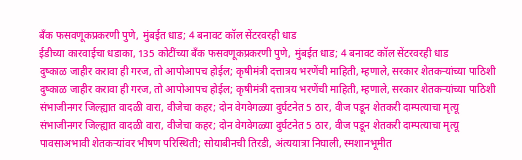बँक फसवणूकप्रकरणी पुणे, मुंबईत धाड; 4 बनावट कॉल सेंटरवरही धाड
ईडीच्या कारवाईचा धडाका, 135 कोटींच्या बँक फसवणूकप्रकरणी पुणे, मुंबईत धाड; 4 बनावट कॉल सेंटरवरही धाड
दुष्काळ जाहीर करावा ही गरज, तो आपोआपच होईल; कृषीमंत्री दत्तात्रय भरणेंची माहिती, म्हणाले, सरकार शेतकऱ्यांच्या पाठिशी
दुष्काळ जाहीर करावा ही गरज, तो आपोआपच होईल; कृषीमंत्री दत्तात्रय भरणेंची माहिती, म्हणाले, सरकार शेतकऱ्यांच्या पाठिशी
संभाजीनगर जिल्ह्यात वादळी वारा, वीजेचा कहर; दोन वेगवेगळ्या दुर्घटनेत 5 ठार, वीज पडून शेतकरी दाम्पत्याचा मृत्यू
संभाजीनगर जिल्ह्यात वादळी वारा, वीजेचा कहर; दोन वेगवेगळ्या दुर्घटनेत 5 ठार, वीज पडून शेतकरी दाम्पत्याचा मृत्यू
पावसाअभावी शेतकऱ्यांवर भीषण परिस्थिती; सोयाबीनची तिरडी, अंत्ययात्रा निघाली, स्मशानभूमीत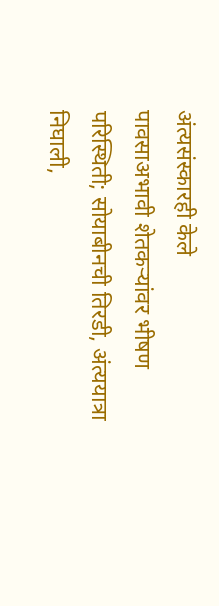अंत्यसंस्कारही केले
पावसाअभावी शेतकऱ्यांवर भीषण परिस्थिती; सोयाबीनची तिरडी, अंत्ययात्रा निघाली,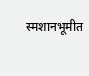स्मशानभूमीत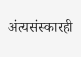अंत्यसंस्कारही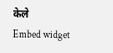केले
Embed widget